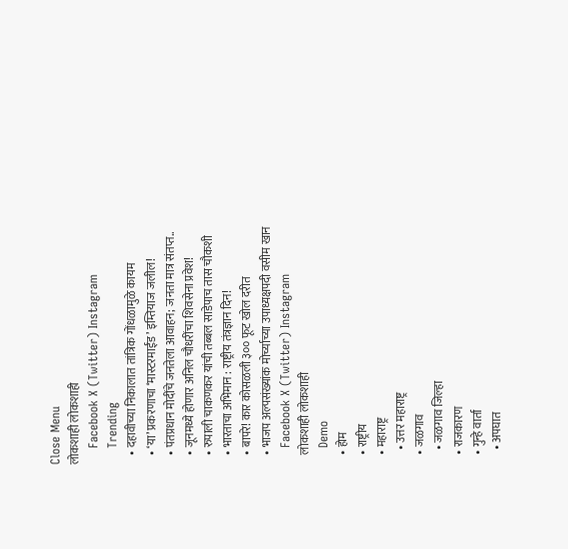Close Menu
लोकशाही लोकशाही
    Facebook X (Twitter) Instagram
    Trending
    • दहावीच्या निकालात तांत्रिक गोंधळामुळे कायम
    • ‘या’ प्रकरणाचा ‘मास्टरमाईंड’ इम्तियाज जलील!
    • पंतप्रधान मोदींचे जनतेला आवाहन; जनता मात्र संतप्त..
    • जूनमध्ये होणार अनिल चौधरींचा शिवसेना प्रवेश!
    • रुपाली चाकणकर यांची तब्बल साडेपाच तास चौकशी
    • भारताचा अभिमान : राष्ट्रीय तंत्रज्ञान दिन!
    • बापरे! कार कोसळली ३०० फूट खोल दरीत
    • भाजप अल्पसंख्यांक मोर्च्याच्या उपाध्यक्षपदी वसीम खान
    Facebook X (Twitter) Instagram
    लोकशाही लोकशाही
    Demo
    • होम
    • राष्ट्रीय
    • महाराष्ट्र
      • उत्तर महाराष्ट्र
    • जळगाव
      • जळगाव जिल्हा
    • राजकारण
    • गुन्हे वार्ता
      • अपघात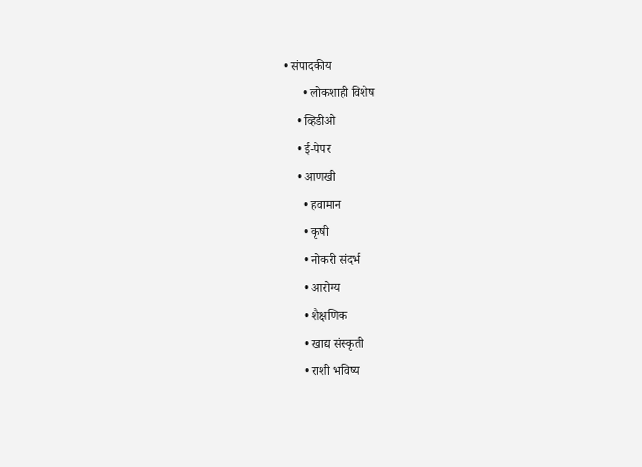• संपादकीय
      • लोकशाही विशेष
    • व्हिडीओ
    • ई-पेपर
    • आणखी
      • हवामान
      • कृषी
      • नोकरी संदर्भ
      • आरोग्य
      • शैक्षणिक
      • खाद्य संस्कृती
      • राशी भविष्य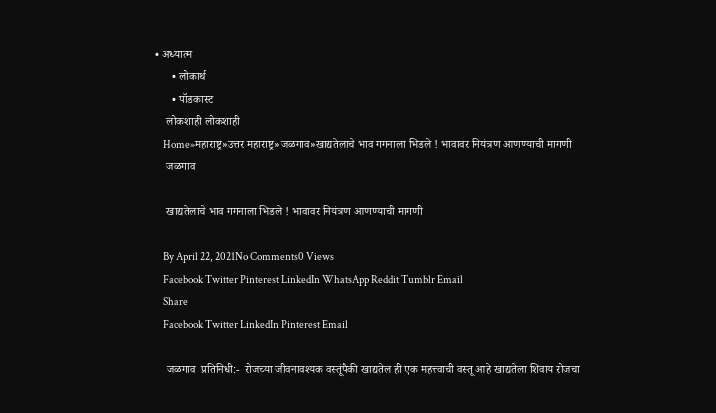• अध्यात्म
      • लोकार्थ
      • पॉडकास्ट
    लोकशाही लोकशाही
    Home»महाराष्ट्र»उत्तर महाराष्ट्र»जळगाव»खाद्यतेलाचे भाव गगनाला भिडले ! भावावर नियंत्रण आणण्याची मागणी
    जळगाव

    खाद्यतेलाचे भाव गगनाला भिडले ! भावावर नियंत्रण आणण्याची मागणी

    By April 22, 2021No Comments0 Views
    Facebook Twitter Pinterest LinkedIn WhatsApp Reddit Tumblr Email
    Share
    Facebook Twitter LinkedIn Pinterest Email

    जळगाव  प्रतिनिधी:-  रोजच्या जीवनावश्यक वस्तूंपैकी खाद्यतेल ही एक महत्त्वाची वस्तू आहे खाद्यतेला शिवाय रोजचा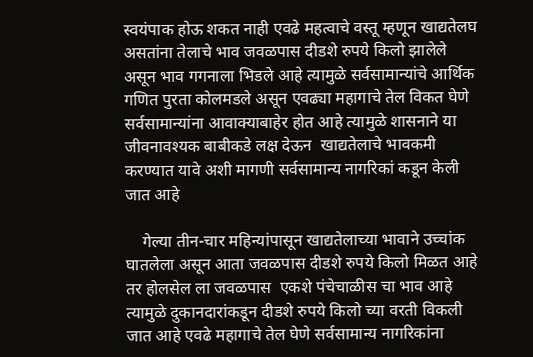स्वयंपाक होऊ शकत नाही एवढे महत्वाचे वस्तू म्हणून खाद्यतेलघ असतांना तेलाचे भाव जवळपास दीडशे रुपये किलो झालेले असून भाव गगनाला भिडले आहे त्यामुळे सर्वसामान्यांचे आर्थिक गणित पुरता कोलमडले असून एवढ्या महागाचे तेल विकत घेणे सर्वसामान्यांना आवाक्याबाहेर होत आहे त्यामुळे शासनाने या जीवनावश्यक बाबीकडे लक्ष देऊन  खाद्यतेलाचे भावकमी करण्यात यावे अशी मागणी सर्वसामान्य नागरिकां कडून केली जात आहे

    गेल्या तीन-चार महिन्यांपासून खाद्यतेलाच्या भावाने उच्चांक घातलेला असून आता जवळपास दीडशे रुपये किलो मिळत आहे तर होलसेल ला जवळपास  एकशे पंचेचाळीस चा भाव आहे त्यामुळे दुकानदारांकडून दीडशे रुपये किलो च्या वरती विकली जात आहे एवढे महागाचे तेल घेणे सर्वसामान्य नागरिकांना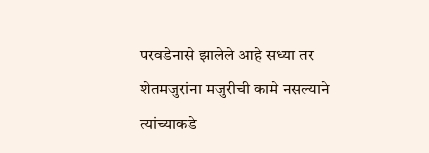परवडेनासे झालेले आहे सध्या तर शेतमजुरांना मजुरीची कामे नसल्याने त्यांच्याकडे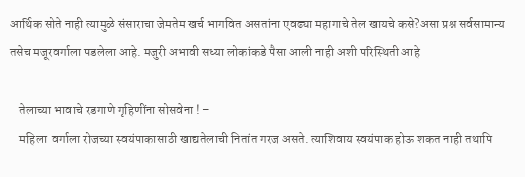आर्थिक सोते नाही त्यामुळे संसाराचा जेमतेम खर्च भागवित असतांना एवढ्या महागाचे तेल खायचे कसे?असा प्रश्न सर्वसामान्य तसेच मजूरवर्गाला पडलेला आहे. मजुरी अभावी सध्या लोकांकडे पैसा आली नाही अशी परिस्थिती आहे

    तेलाच्या भावाचे रडगाणे गृहिणींना सोसवेना ! –
    महिला  वर्गाला रोजच्या स्वयंपाकासाठी खाद्यतेलाची नितांत गरज असते. त्याशिवाय स्वयंपाक होऊ शकत नाही तथापि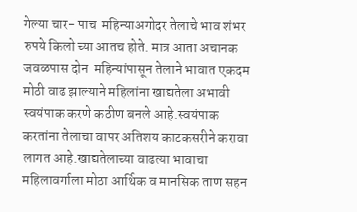गेल्या चार- पाच  महिन्याअगोदर तेलाचे भाव शंभर रुपये किलो च्या आतच होते. मात्र आता अचानक जवळपास दोन  महिन्यांपासून तेलाने भावात एकदम मोठी वाढ झाल्याने महिलांना खाद्यतेला अभावी स्वयंपाक करणे कठीण बनले आहे.स्वयंपाक करतांना तेलाचा वापर अतिशय काटकसरीने करावा लागत आहे.खाद्यतेलाच्या वाढत्या भावाचा महिलावर्गाला मोठा आर्थिक व मानसिक ताण सहन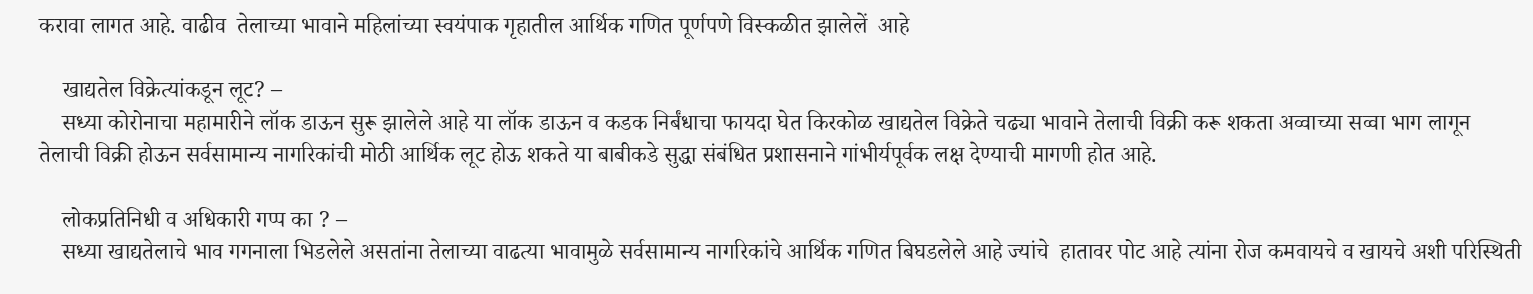करावा लागत आहे. वाढीव  तेलाच्या भावाने महिलांच्या स्वयंपाक गृहातील आर्थिक गणित पूर्णपणे विस्कळीत झालेलें  आहे

    खाद्यतेल विक्रेत्यांकडून लूट? –
    सध्या कोरोनाचा महामारीने लॉक डाऊन सुरू झालेले आहे या लॉक डाऊन व कडक निर्बंधाचा फायदा घेत किरकोळ खाद्यतेल विक्रेते चढ्या भावाने तेलाची विक्री करू शकता अव्वाच्या सव्वा भाग लागून तेलाची विक्री होऊन सर्वसामान्य नागरिकांची मोठी आर्थिक लूट होऊ शकते या बाबीकडे सुद्धा संबंधित प्रशासनाने गांभीर्यपूर्वक लक्ष देण्याची मागणी होत आहे.

    लोकप्रतिनिधी व अधिकारी गप्प का ? –
    सध्या खाद्यतेलाचे भाव गगनाला भिडलेले असतांना तेलाच्या वाढत्या भावामुळे सर्वसामान्य नागरिकांचे आर्थिक गणित बिघडलेले आहे ज्यांचे  हातावर पोट आहे त्यांना रोज कमवायचे व खायचे अशी परिस्थिती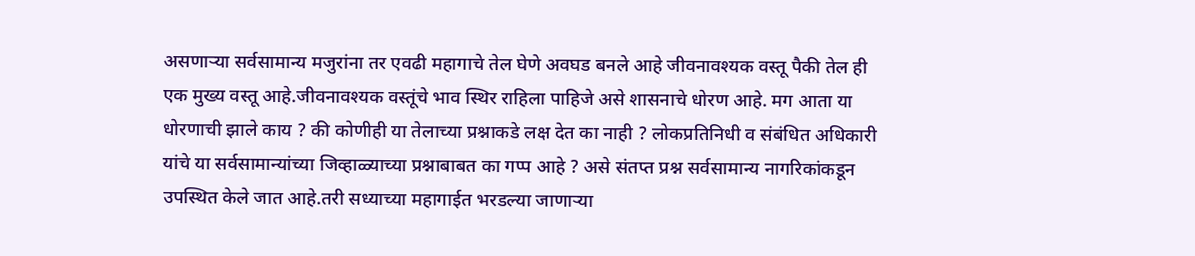असणाऱ्या सर्वसामान्य मजुरांना तर एवढी महागाचे तेल घेणे अवघड बनले आहे जीवनावश्यक वस्तू पैकी तेल ही एक मुख्य वस्तू आहे.जीवनावश्यक वस्तूंचे भाव स्थिर राहिला पाहिजे असे शासनाचे धोरण आहे. मग आता या धोरणाची झाले काय ? की कोणीही या तेलाच्या प्रश्नाकडे लक्ष देत का नाही ? लोकप्रतिनिधी व संबंधित अधिकारी यांचे या सर्वसामान्यांच्या जिव्हाळ्याच्या प्रश्नाबाबत का गप्प आहे ? असे संतप्त प्रश्न सर्वसामान्य नागरिकांकडून उपस्थित केले जात आहे.तरी सध्याच्या महागाईत भरडल्या जाणाऱ्या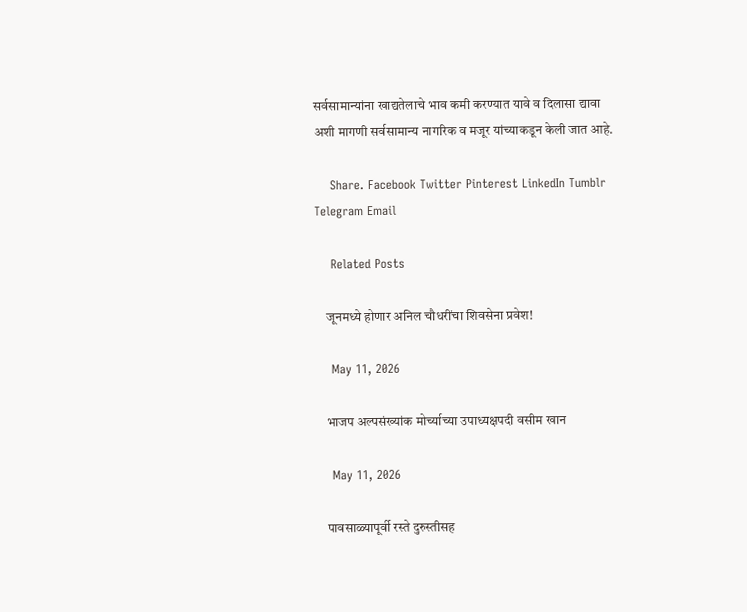सर्वसामान्यांना खाद्यतेलाचे भाव कमी करण्यात यावे व दिलासा द्यावा अशी मागणी सर्वसामान्य नागरिक व मजूर यांच्याकडून केली जात आहे.

    Share. Facebook Twitter Pinterest LinkedIn Tumblr Telegram Email

    Related Posts

    जूनमध्ये होणार अनिल चौधरींचा शिवसेना प्रवेश!

    May 11, 2026

    भाजप अल्पसंख्यांक मोर्च्याच्या उपाध्यक्षपदी वसीम खान

    May 11, 2026

    पावसाळ्यापूर्वी रस्ते दुरुस्तीसह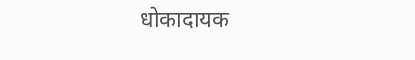धोकादायक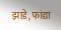झाडे, फांद्या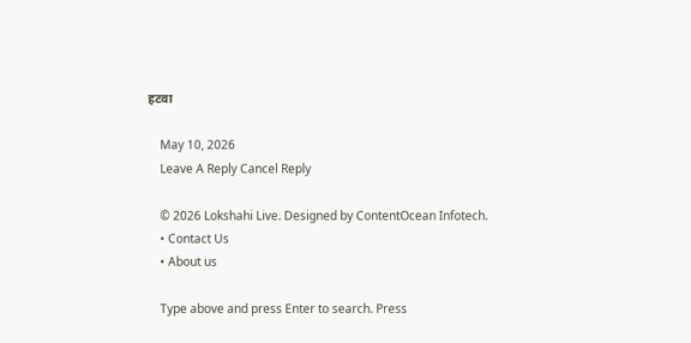हटवा

    May 10, 2026
    Leave A Reply Cancel Reply

    © 2026 Lokshahi Live. Designed by ContentOcean Infotech.
    • Contact Us
    • About us

    Type above and press Enter to search. Press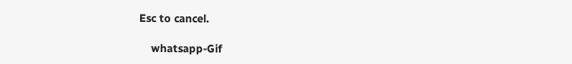Esc to cancel.

    whatsapp-Gif